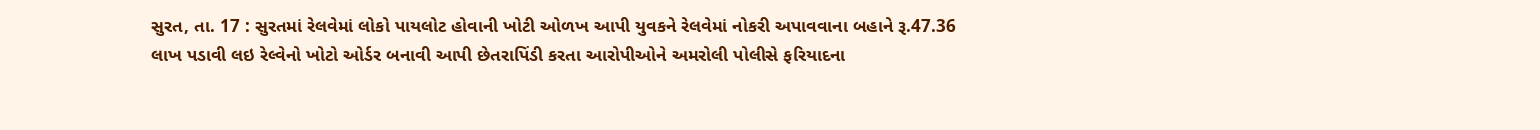સુરત, તા. 17 : સુરતમાં રેલવેમાં લોકો પાયલોટ હોવાની ખોટી ઓળખ આપી યુવકને રેલવેમાં નોકરી અપાવવાના બહાને રૂ.47.36 લાખ પડાવી લઇ રેલ્વેનો ખોટો ઓર્ડર બનાવી આપી છેતરાપિંડી કરતા આરોપીઓને અમરોલી પોલીસે ફરિયાદના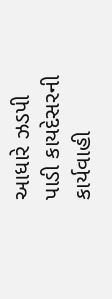આધારે ઝડપી પાડી કાયદેસરની કાર્યવાહી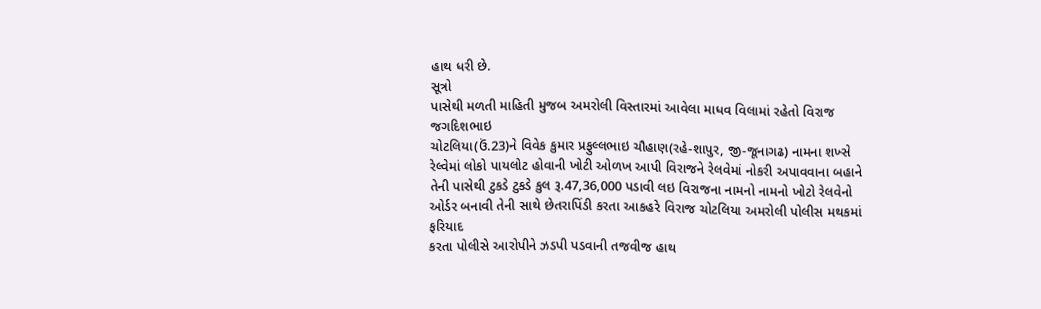હાથ ધરી છે.
સૂત્રો
પાસેથી મળતી માહિતી મુજબ અમરોલી વિસ્તારમાં આવેલા માધવ વિલામાં રહેતો વિરાજ જગદિશભાઇ
ચોટલિયા(ઉં.23)ને વિવેક કુમાર પ્રફુલ્લભાઇ ચૌહાણ(રહે-શાપુર, જી-જૂનાગઢ) નામના શખ્સે
રેલ્વેમાં લોકો પાયલોટ હોવાની ખોટી ઓળખ આપી વિરાજને રેલવેમાં નોકરી અપાવવાના બહાને
તેની પાસેથી ટુકડે ટુકડે કુલ રૂ.47,36,000 પડાવી લઇ વિરાજના નામનો નામનો ખોટો રેલવેનો
ઓર્ડર બનાવી તેની સાથે છેતરાપિંડી કરતા આકહરે વિરાજ ચોટલિયા અમરોલી પોલીસ મથકમાં ફરિયાદ
કરતા પોલીસે આરોપીને ઝડપી પડવાની તજવીજ હાથ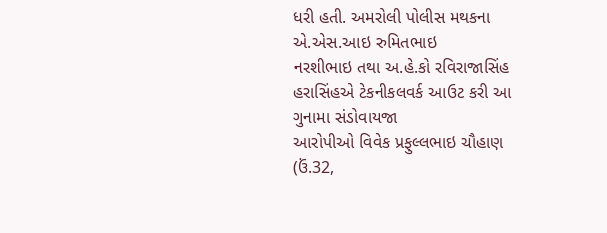ધરી હતી. અમરોલી પોલીસ મથકના એ.એસ.આઇ રુમિતભાઇ
નરશીભાઇ તથા અ.હે.કો રવિરાજાસિંહ હરાસિંહએ ટેકનીકલવર્ક આઉટ કરી આ ગુનામા સંડોવાયજા
આરોપીઓ વિવેક પ્રફુલ્લભાઇ ચૌહાણ (ઉં.32,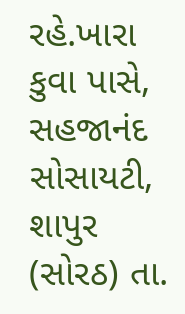રહે.ખારા કુવા પાસે, સહજાનંદ સોસાયટી, શાપુર
(સોરઠ) તા.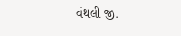વંથલી જી.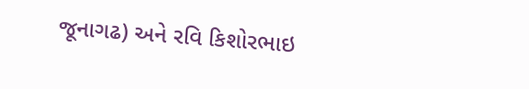જૂનાગઢ) અને રવિ કિશોરભાઇ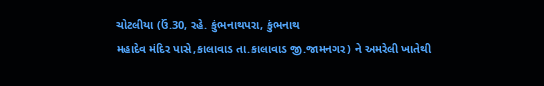ચોટલીયા (ઉં.30, રહે. કુંભનાથપરા, કુંભનાથ
મહાદેવ મંદિર પાસે,કાલાવાડ તા.કાલાવાડ જી.જામનગર) ને અમરેલી ખાતેથી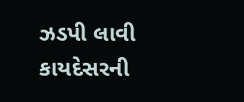ઝડપી લાવી કાયદેસરની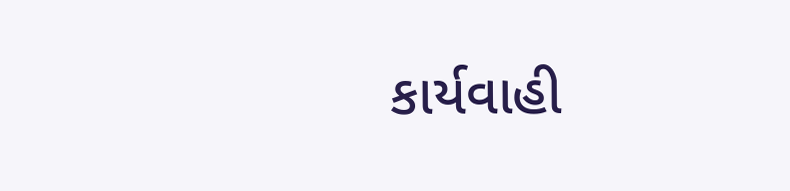કાર્યવાહી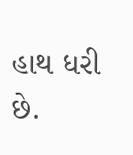હાથ ધરી છે.